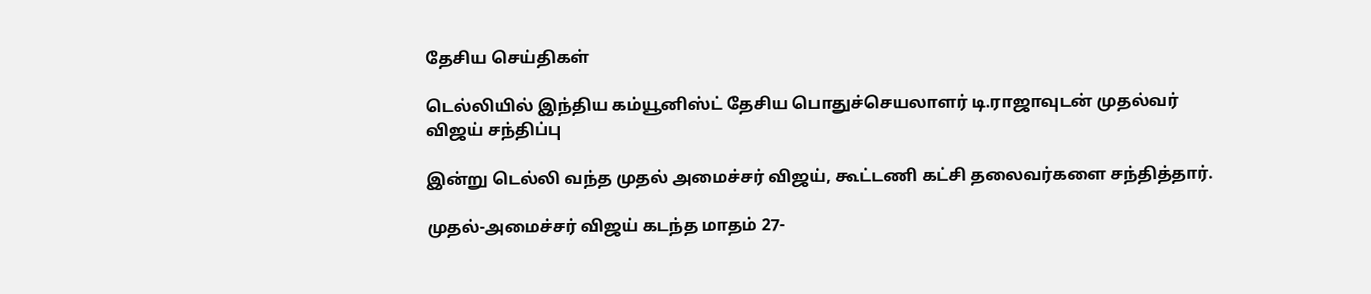தேசிய செய்திகள்

டெல்லியில் இந்திய கம்யூனிஸ்ட் தேசிய பொதுச்செயலாளர் டி.ராஜாவுடன் முதல்வர் விஜய் சந்திப்பு

இன்று டெல்லி வந்த முதல் அமைச்சர் விஜய், கூட்டணி கட்சி தலைவர்களை சந்தித்தார்.

முதல்-அமைச்சர் விஜய் கடந்த மாதம் 27-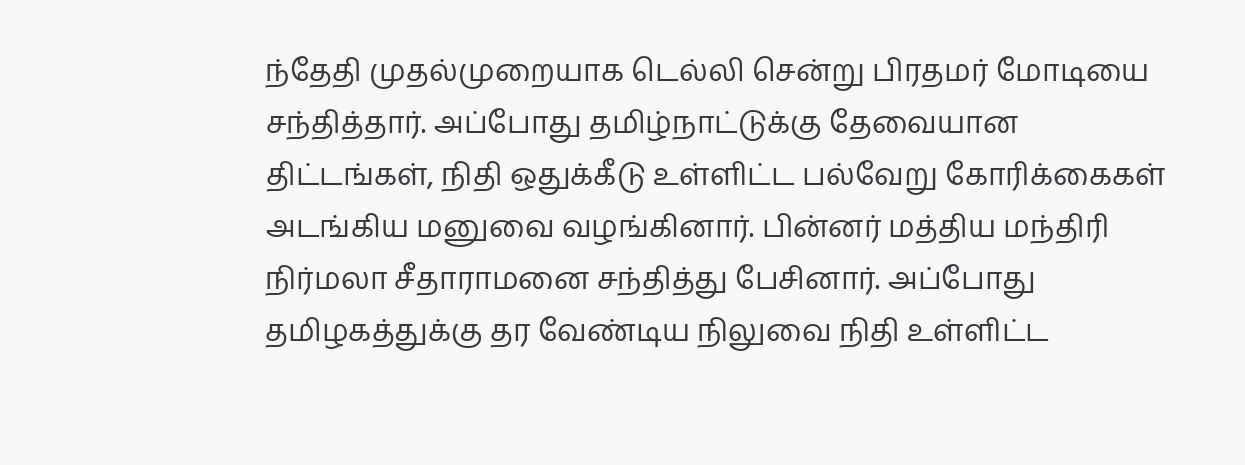ந்தேதி முதல்முறையாக டெல்லி சென்று பிரதமர் மோடியை சந்தித்தார். அப்போது தமிழ்நாட்டுக்கு தேவையான திட்டங்கள், நிதி ஒதுக்கீடு உள்ளிட்ட பல்வேறு கோரிக்கைகள் அடங்கிய மனுவை வழங்கினார். பின்னர் மத்திய மந்திரி நிர்மலா சீதாராமனை சந்தித்து பேசினார். அப்போது தமிழகத்துக்கு தர வேண்டிய நிலுவை நிதி உள்ளிட்ட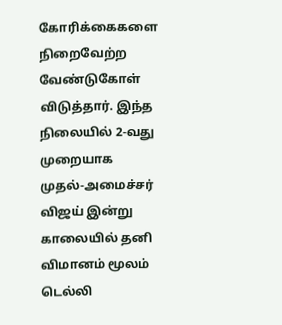கோரிக்கைகளை நிறைவேற்ற வேண்டுகோள் விடுத்தார். இந்த நிலையில் 2-வது முறையாக முதல்-அமைச்சர் விஜய் இன்று காலையில் தனி விமானம் மூலம் டெல்லி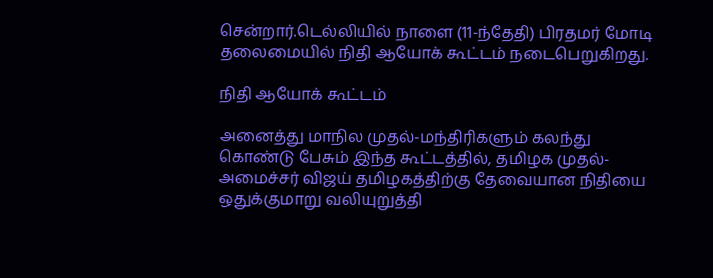சென்றார்.டெல்லியில் நாளை (11-ந்தேதி) பிரதமர் மோடி தலைமையில் நிதி ஆயோக் கூட்டம் நடைபெறுகிறது.

நிதி ஆயோக் கூட்டம்

அனைத்து மாநில முதல்-மந்திரிகளும் கலந்து கொண்டு பேசும் இந்த கூட்டத்தில், தமிழக முதல்-அமைச்சர் விஜய் தமிழகத்திற்கு தேவையான நிதியை ஒதுக்குமாறு வலியுறுத்தி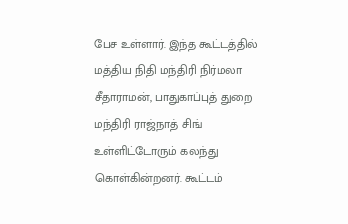பேச உள்ளார். இந்த கூட்டத்தில் மத்திய நிதி மந்திரி நிர்மலா சீதாராமன், பாதுகாப்புத் துறை மந்திரி ராஜ்நாத் சிங் உள்ளிட்டோரும் கலந்து கொள்கின்றனர். கூட்டம்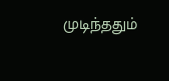முடிந்ததும்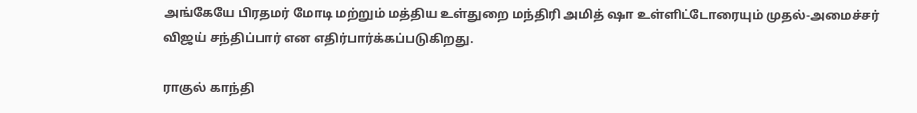அங்கேயே பிரதமர் மோடி மற்றும் மத்திய உள்துறை மந்திரி அமித் ஷா உள்ளிட்டோரையும் முதல்-அமைச்சர் விஜய் சந்திப்பார் என எதிர்பார்க்கப்படுகிறது.

ராகுல் காந்தி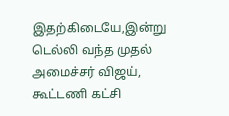இதற்கிடையே,இன்று டெல்லி வந்த முதல் அமைச்சர் விஜய், கூட்டணி கட்சி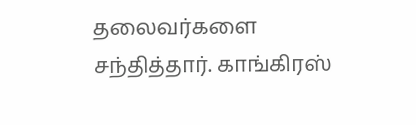தலைவர்களை சந்தித்தார். காங்கிரஸ்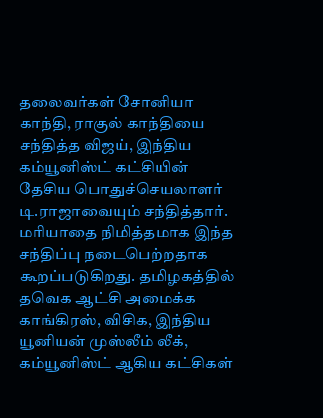தலைவர்கள் சோனியா காந்தி, ராகுல் காந்தியை சந்தித்த விஜய், இந்திய கம்யூனிஸ்ட் கட்சியின் தேசிய பொதுச்செயலாளர் டி.ராஜாவையும் சந்தித்தார். மரியாதை நிமித்தமாக இந்த சந்திப்பு நடைபெற்றதாக கூறப்படுகிறது. தமிழகத்தில் தவெக ஆட்சி அமைக்க காங்கிரஸ், விசிக, இந்திய யூனியன் முஸ்லீம் லீக், கம்யூனிஸ்ட் ஆகிய கட்சிகள்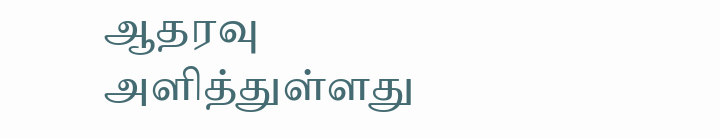ஆதரவு அளித்துள்ளது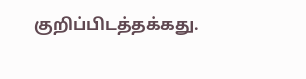குறிப்பிடத்தக்கது.